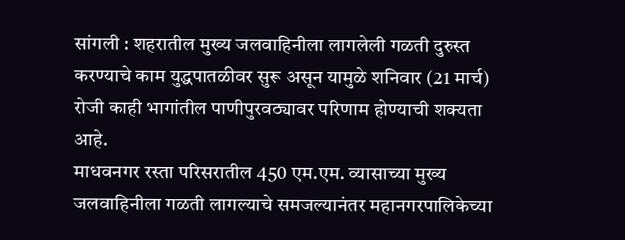सांगली : शहरातील मुख्य जलवाहिनीला लागलेली गळती दुरुस्त करण्याचे काम युद्धपातळीवर सुरू असून यामुळे शनिवार (21 मार्च) रोजी काही भागांतील पाणीपुरवठ्यावर परिणाम होण्याची शक्यता आहे.
माधवनगर रस्ता परिसरातील 450 एम.एम. व्यासाच्या मुख्य जलवाहिनीला गळती लागल्याचे समजल्यानंतर महानगरपालिकेच्या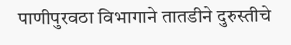पाणीपुरवठा विभागाने तातडीने दुरुस्तीचे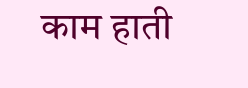काम हाती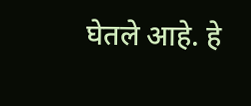घेतले आहे. हे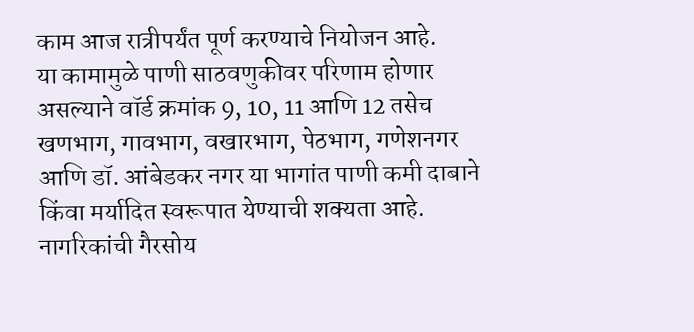काम आज रात्रीपर्यंत पूर्ण करण्याचे नियोजन आहे.
या कामामुळे पाणी साठवणुकीवर परिणाम होणार असल्याने वॉर्ड क्रमांक 9, 10, 11 आणि 12 तसेच खणभाग, गावभाग, वखारभाग, पेठभाग, गणेशनगर आणि डॉ. आंबेडकर नगर या भागांत पाणी कमी दाबाने किंवा मर्यादित स्वरूपात येण्याची शक्यता आहे.
नागरिकांची गैरसोय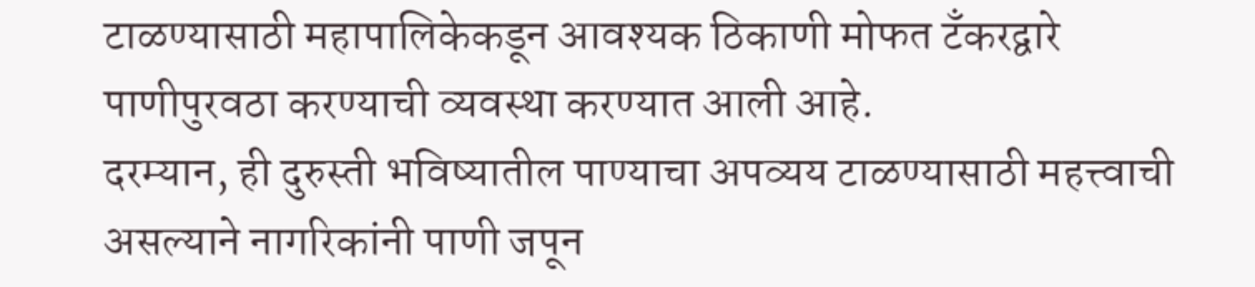टाळण्यासाठी महापालिकेकडून आवश्यक ठिकाणी मोफत टँकरद्वारे पाणीपुरवठा करण्याची व्यवस्था करण्यात आली आहे.
दरम्यान, ही दुरुस्ती भविष्यातील पाण्याचा अपव्यय टाळण्यासाठी महत्त्वाची असल्याने नागरिकांनी पाणी जपून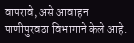वापरावे, असे आवाहन पाणीपुरवठा विभागाने केले आहे.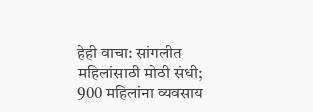हेही वाचा: सांगलीत महिलांसाठी मोठी संधी; 900 महिलांना व्यवसाय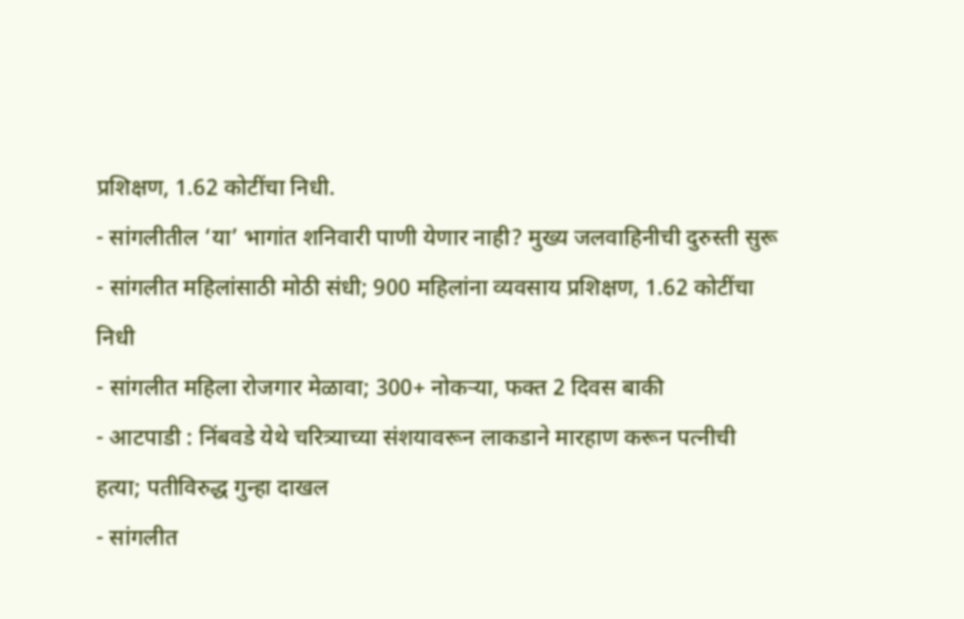प्रशिक्षण, 1.62 कोटींचा निधी.
- सांगलीतील ‘या’ भागांत शनिवारी पाणी येणार नाही? मुख्य जलवाहिनीची दुरुस्ती सुरू
- सांगलीत महिलांसाठी मोठी संधी; 900 महिलांना व्यवसाय प्रशिक्षण, 1.62 कोटींचा निधी
- सांगलीत महिला रोजगार मेळावा; 300+ नोकऱ्या, फक्त 2 दिवस बाकी
- आटपाडी : निंबवडे येथे चरित्र्याच्या संशयावरून लाकडाने मारहाण करून पत्नीची हत्या; पतीविरुद्ध गुन्हा दाखल
- सांगलीत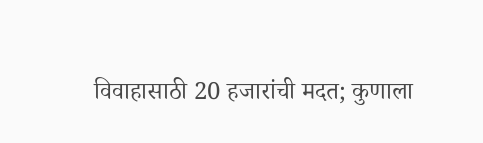विवाहासाठी 20 हजारांची मदत; कुणाला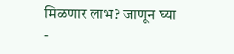मिळणार लाभ? जाणून घ्या
-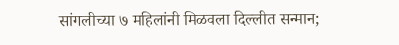सांगलीच्या ७ महिलांनी मिळवला दिल्लीत सन्मान;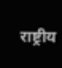राष्ट्रीय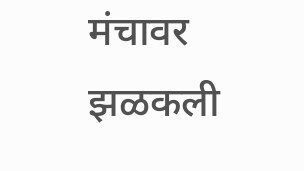मंचावर झळकली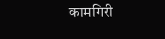कामगिरी